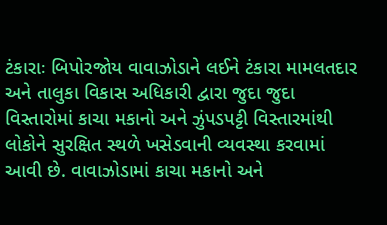ટંકારાઃ બિપોરજોય વાવાઝોડાને લઈને ટંકારા મામલતદાર અને તાલુકા વિકાસ અધિકારી દ્વારા જુદા જુદા વિસ્તારોમાં કાચા મકાનો અને ઝુંપડપટ્ટી વિસ્તારમાંથી લોકોને સુરક્ષિત સ્થળે ખસેડવાની વ્યવસ્થા કરવામાં આવી છે. વાવાઝોડામાં કાચા મકાનો અને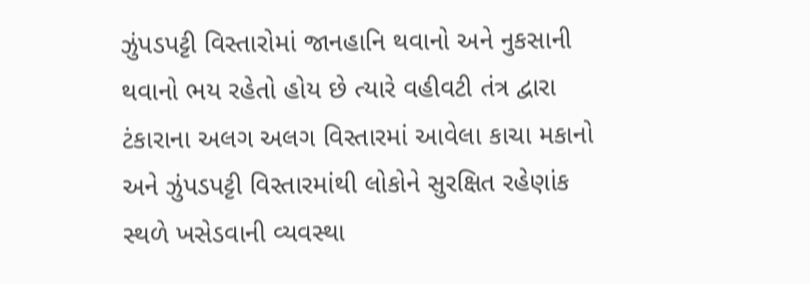ઝુંપડપટ્ટી વિસ્તારોમાં જાનહાનિ થવાનો અને નુકસાની થવાનો ભય રહેતો હોય છે ત્યારે વહીવટી તંત્ર દ્વારા ટંકારાના અલગ અલગ વિસ્તારમાં આવેલા કાચા મકાનો અને ઝુંપડપટ્ટી વિસ્તારમાંથી લોકોને સુરક્ષિત રહેણાંક સ્થળે ખસેડવાની વ્યવસ્થા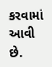કરવામાં આવી છે.